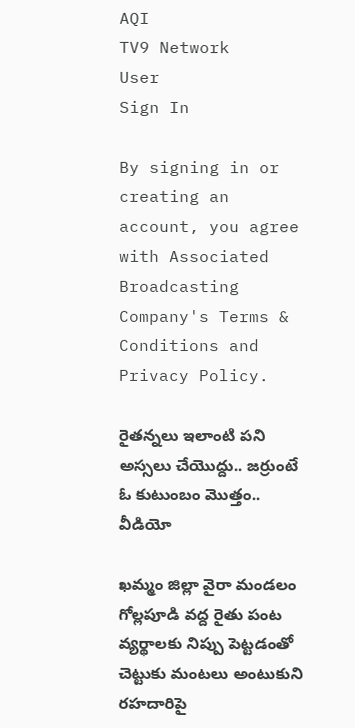AQI
TV9 Network
User
Sign In

By signing in or creating an account, you agree with Associated Broadcasting Company's Terms & Conditions and Privacy Policy.

రైతన్నలు ఇలాంటి పని అస్సలు చేయొద్దు.. జర్రుంటే ఓ కుటుంబం మొత్తం.. వీడియో

ఖమ్మం జిల్లా వైరా మండలం గోల్లపూడి వద్ద రైతు పంట వ్యర్థాలకు నిప్పు పెట్టడంతో చెట్టుకు మంటలు అంటుకుని రహదారిపై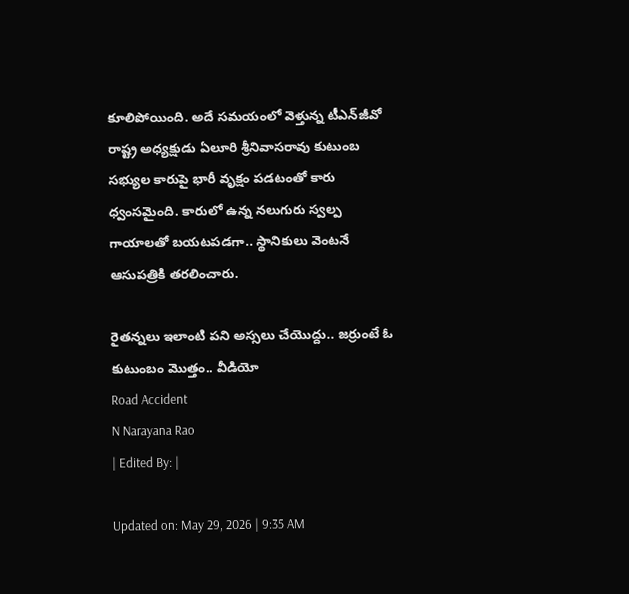కూలిపోయింది. అదే సమయంలో వెళ్తున్న టీఎన్‌జీవో రాష్ట్ర అధ్యక్షుడు ఏలూరి శ్రీనివాసరావు కుటుంబ సభ్యుల కారుపై భారీ వృక్షం పడటంతో కారు ధ్వంసమైంది. కారులో ఉన్న నలుగురు స్వల్ప గాయాలతో బయటపడగా.. స్థానికులు వెంటనే ఆసుపత్రికి తరలించారు.

రైతన్నలు ఇలాంటి పని అస్సలు చేయొద్దు.. జర్రుంటే ఓ కుటుంబం మొత్తం.. వీడియో
Road Accident
N Narayana Rao
| Edited By: |

Updated on: May 29, 2026 | 9:35 AM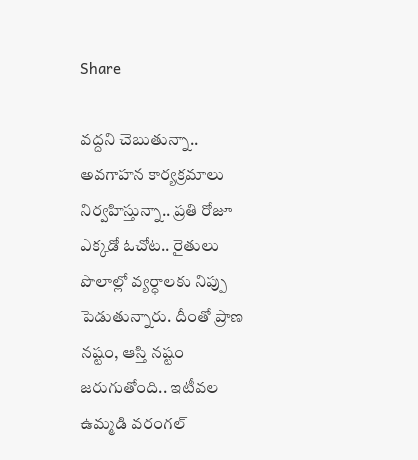Share

వద్దని చెబుతున్నా.. అవగాహన కార్యక్రమాలు నిర్వహిస్తున్నా.. ప్రతి రోజూ ఎక్కడో ఓచోట.. రైతులు పొలాల్లో వ్యర్ధాలకు నిప్పు పెడుతున్నారు. దీంతో ప్రాణ నష్టం, ఆస్తి నష్టం జరుగుతోంది.. ఇటీవల ఉమ్మడి వరంగల్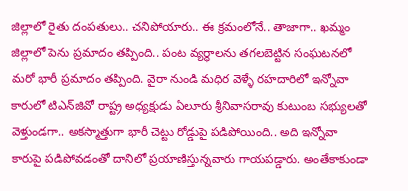జిల్లాలో రైతు దంపతులు.. చనిపోయారు.. ఈ క్రమంలోనే.. తాజాగా.. ఖమ్మం జిల్లాలో పెను ప్రమాదం తప్పింది.. పంట వ్యర్థాలను తగలబెట్టిన సంఘటనలో మరో భారీ ప్రమాదం తప్పింది. వైరా నుండి మధిర వెళ్ళే రహదారిలో ఇన్నోవా కారులో టిఎన్‌జివో రాష్ట్ర అధ్యక్షుడు ఏలూరు శ్రీనివాసరావు కుటుంబ సభ్యులతో వెళ్తుండగా.. అకస్మాత్తుగా భారీ చెట్టు రోడ్డుపై పడిపోయింది.. అది ఇన్నోవా కారుపై పడిపోవడంతో దానిలో ప్రయాణిస్తున్నవారు గాయపడ్డారు. అంతేకాకుండా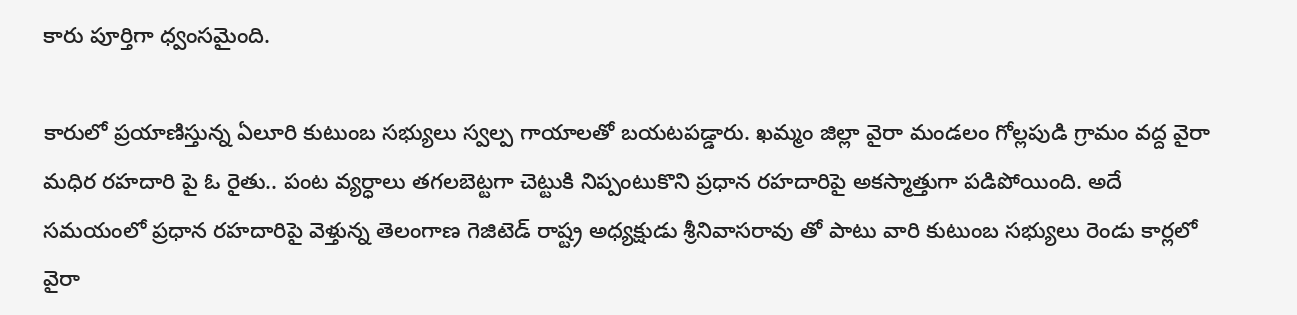కారు పూర్తిగా ధ్వంసమైంది.

కారులో ప్రయాణిస్తున్న ఏలూరి కుటుంబ సభ్యులు స్వల్ప గాయాలతో బయటపడ్డారు. ఖమ్మం జిల్లా వైరా మండలం గోల్లపుడి గ్రామం వద్ద వైరా మధిర రహదారి పై ఓ రైతు.. పంట వ్యర్ధాలు తగలబెట్టగా చెట్టుకి నిప్పంటుకొని ప్రధాన రహదారిపై అకస్మాత్తుగా పడిపోయింది. అదే సమయంలో ప్రధాన రహదారిపై వెళ్తున్న తెలంగాణ గెజిటెడ్ రాష్ట్ర అధ్యక్షుడు శ్రీనివాసరావు తో పాటు వారి కుటుంబ సభ్యులు రెండు కార్లలో వైరా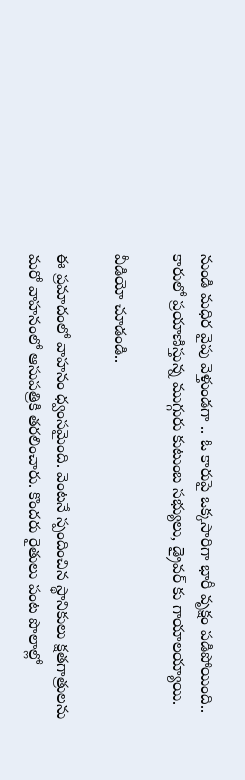నుండి మధిర వైపు వెళ్తుండగా .. ఓ కారుపై ఒక్కసారిగా భారీ వృక్షం పడిపోయింది.. కారులో ప్రయాణిస్తున్న ముగ్గురు కుటుంబ సభ్యులు, డ్రైవర్ కు గాయాలయ్యాయి.

వీడియో చూడండి..

ఈ ప్రమాదంలో వాహనం ధ్వంసమైంది. వెంటనే స్పందించిన స్థానికులు క్షతగాత్రులను మరో వాహనంలో ఆసుపత్రికి తరలించారు. కొందరు రైతులు పంట పొలాల్లో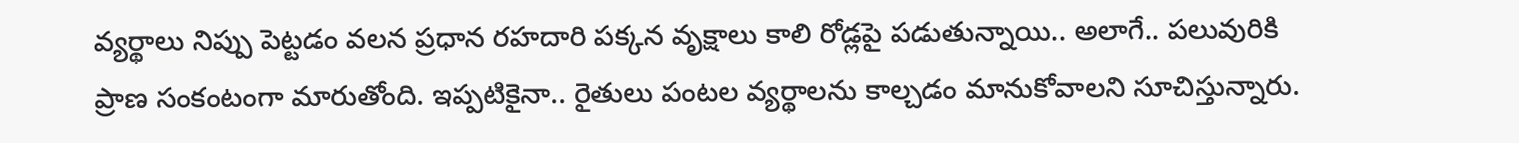వ్యర్థాలు నిప్పు పెట్టడం వలన ప్రధాన రహదారి పక్కన వృక్షాలు కాలి రోడ్లపై పడుతున్నాయి.. అలాగే.. పలువురికి ప్రాణ సంకంటంగా మారుతోంది. ఇప్పటికైనా.. రైతులు పంటల వ్యర్థాలను కాల్చడం మానుకోవాలని సూచిస్తున్నారు.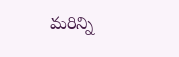మరిన్ని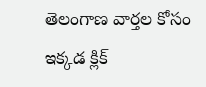తెలంగాణ వార్తల కోసం ఇక్కడ క్లిక్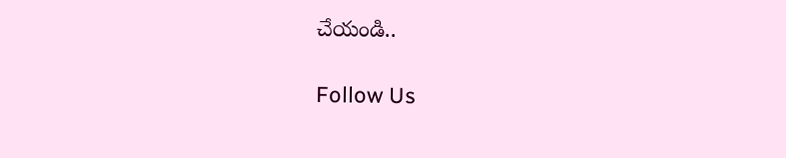చేయండి..

Follow Us